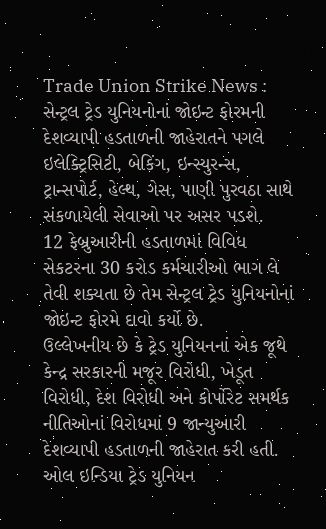Trade Union Strike News : સેન્ટ્રલ ટ્રેડ યુનિયનોનાં જોઇન્ટ ફોરમની દેશવ્યાપી હડતાળની જાહેરાતને પગલે ઇલેક્ટ્રિસિટી, બેકિંગ, ઇન્સ્યુરન્સ, ટ્રાન્સપોર્ટ, હેલ્થ, ગેસ, પાણી પુરવઠા સાથે સંકળાયેલી સેવાઓ પર અસર પડશે.
12 ફેબ્રુઆરીની હડતાળમાં વિવિધ સેકટરના 30 કરોડ કર્મચારીઓ ભાગ લે તેવી શક્યતા છે તેમ સેન્ટ્રલ ટ્રેડ યુનિયનોનાં જોઇન્ટ ફોરમે દાવો કર્યો છે.
ઉલ્લેખનીય છે કે ટ્રેડ યુનિયનનાં એક જૂથે કેન્દ્ર સરકારની મજૂર વિરોધી, ખેડૂત વિરોધી, દેશ વિરોધી અને કોર્પોરેટ સમર્થક નીતિઓનાં વિરોધમાં 9 જાન્યુઆરી દેશવ્યાપી હડતાળની જાહેરાત કરી હતી.
ઓલ ઇન્ડિયા ટ્રેડ યુનિયન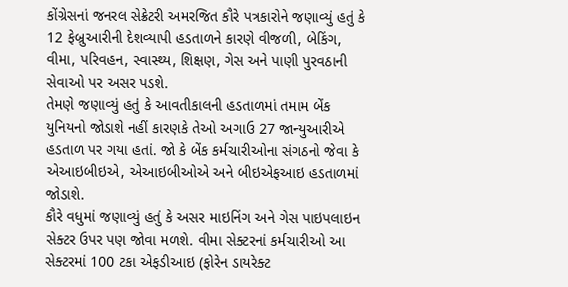કોંગ્રેસનાં જનરલ સેક્રેટરી અમરજિત કૌરે પત્રકારોને જણાવ્યું હતું કે 12 ફેબ્રુઆરીની દેશવ્યાપી હડતાળને કારણે વીજળી, બેકિંગ, વીમા, પરિવહન, સ્વાસ્થ્ય, શિક્ષણ, ગેસ અને પાણી પુરવઠાની સેવાઓ પર અસર પડશે.
તેમણે જણાવ્યું હતું કે આવતીકાલની હડતાળમાં તમામ બેંક યુનિયનો જોડાશે નહીં કારણકે તેઓ અગાઉ 27 જાન્યુઆરીએ હડતાળ પર ગયા હતાં. જો કે બેંક કર્મચારીઓના સંગઠનો જેવા કે એઆઇબીઇએ, એઆઇબીઓએ અને બીઇએફઆઇ હડતાળમાં જોડાશે.
કૌરે વધુમાં જણાવ્યું હતું કે અસર માઇનિંગ અને ગેસ પાઇપલાઇન સેક્ટર ઉપર પણ જોવા મળશે. વીમા સેક્ટરનાં કર્મચારીઓ આ સેક્ટરમાં 100 ટકા એફડીઆઇ (ફોરેન ડાયરેક્ટ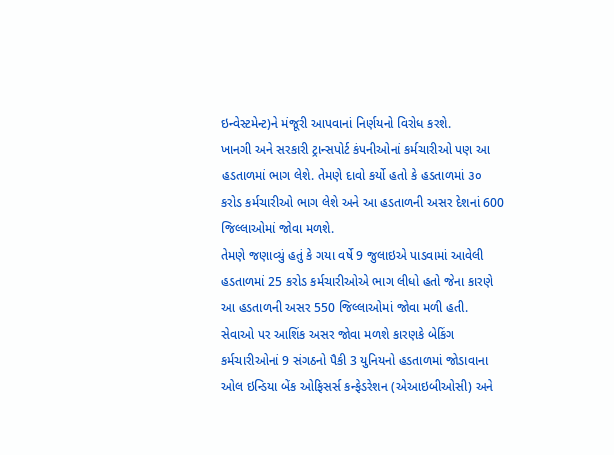ઇન્વેસ્ટમેન્ટ)ને મંજૂરી આપવાનાં નિર્ણયનો વિરોધ કરશે.
ખાનગી અને સરકારી ટ્રાન્સપોર્ટ કંપનીઓનાં કર્મચારીઓ પણ આ હડતાળમાં ભાગ લેશે. તેમણે દાવો કર્યો હતો કે હડતાળમાં ૩૦ કરોડ કર્મચારીઓ ભાગ લેશે અને આ હડતાળની અસર દેશનાં 600 જિલ્લાઓમાં જોવા મળશે.
તેમણે જણાવ્યું હતું કે ગયા વર્ષે 9 જુલાઇએ પાડવામાં આવેલી હડતાળમાં 25 કરોડ કર્મચારીઓએ ભાગ લીધો હતો જેના કારણે આ હડતાળની અસર 550 જિલ્લાઓમાં જોવા મળી હતી.
સેવાઓ પર આશિંક અસર જોવા મળશે કારણકે બેકિંગ કર્મચારીઓનાં 9 સંગઠનો પૈકી 3 યુનિયનો હડતાળમાં જોડાવાના ઓલ ઇન્ડિયા બેંક ઓફિસર્સ કન્ફેડરેશન (એઆઇબીઓસી) અને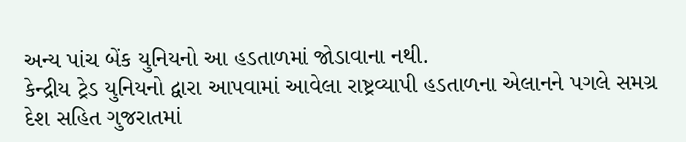અન્ય પાંચ બેંક યુનિયનો આ હડતાળમાં જોડાવાના નથી.
કેન્દ્રીય ટ્રેડ યુનિયનો દ્વારા આપવામાં આવેલા રાષ્ટ્રવ્યાપી હડતાળના એલાનને પગલે સમગ્ર દેશ સહિત ગુજરાતમાં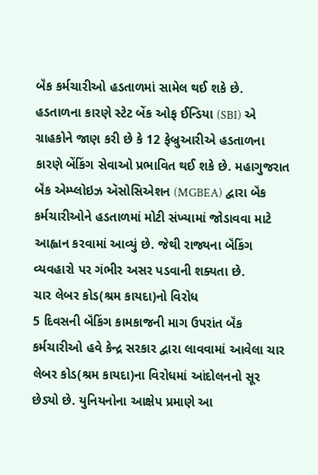બૅંક કર્મચારીઓ હડતાળમાં સામેલ થઈ શકે છે. હડતાળના કારણે સ્ટેટ બેંક ઓફ ઈન્ડિયા (SBI) એ ગ્રાહકોને જાણ કરી છે કે 12 ફેબ્રુઆરીએ હડતાળના કારણે બેંકિંગ સેવાઓ પ્રભાવિત થઈ શકે છે. મહાગુજરાત બૅંક એમ્પ્લોઇઝ ઍસોસિએશન (MGBEA) દ્વારા બૅંક કર્મચારીઓને હડતાળમાં મોટી સંખ્યામાં જોડાવવા માટે આહ્વાન કરવામાં આવ્યું છે. જેથી રાજ્યના બૅંકિંગ વ્યવહારો પર ગંભીર અસર પડવાની શક્યતા છે.
ચાર લેબર કોડ(શ્રમ કાયદા)નો વિરોધ
5 દિવસની બૅંકિંગ કામકાજની માગ ઉપરાંત બૅંક કર્મચારીઓ હવે કેન્દ્ર સરકાર દ્વારા લાવવામાં આવેલા ચાર લેબર કોડ(શ્રમ કાયદા)ના વિરોધમાં આંદોલનનો સૂર છેડ્યો છે. યુનિયનોના આક્ષેપ પ્રમાણે આ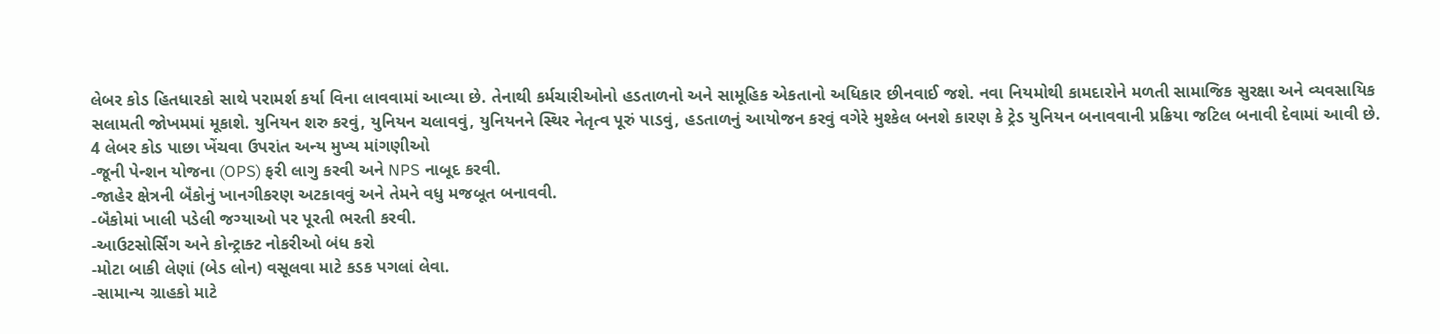લેબર કોડ હિતધારકો સાથે પરામર્શ કર્યા વિના લાવવામાં આવ્યા છે. તેનાથી કર્મચારીઓનો હડતાળનો અને સામૂહિક એકતાનો અધિકાર છીનવાઈ જશે. નવા નિયમોથી કામદારોને મળતી સામાજિક સુરક્ષા અને વ્યવસાયિક સલામતી જોખમમાં મૂકાશે. યુનિયન શરુ કરવું, યુનિયન ચલાવવું, યુનિયનને સ્થિર નેતૃત્વ પૂરું પાડવું, હડતાળનું આયોજન કરવું વગેરે મુશ્કેલ બનશે કારણ કે ટ્રેડ યુનિયન બનાવવાની પ્રક્રિયા જટિલ બનાવી દેવામાં આવી છે.
4 લેબર કોડ પાછા ખેંચવા ઉપરાંત અન્ય મુખ્ય માંગણીઓ
-જૂની પેન્શન યોજના (OPS) ફરી લાગુ કરવી અને NPS નાબૂદ કરવી.
-જાહેર ક્ષેત્રની બૅંકોનું ખાનગીકરણ અટકાવવું અને તેમને વધુ મજબૂત બનાવવી.
-બૅંકોમાં ખાલી પડેલી જગ્યાઓ પર પૂરતી ભરતી કરવી.
-આઉટસોર્સિંગ અને કોન્ટ્રાક્ટ નોકરીઓ બંધ કરો
-મોટા બાકી લેણાં (બેડ લોન) વસૂલવા માટે કડક પગલાં લેવા.
-સામાન્ય ગ્રાહકો માટે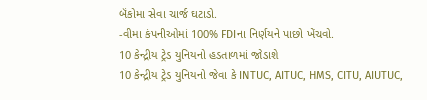બૅંકોમા સેવા ચાર્જ ઘટાડો.
-વીમા કંપનીઓમાં 100% FDIના નિર્ણયને પાછો ખેંચવો.
10 કેન્દ્રીય ટ્રેડ યુનિયનો હડતાળમાં જોડાશે
10 કેન્દ્રીય ટ્રેડ યુનિયનો જેવા કે INTUC, AITUC, HMS, CITU, AIUTUC,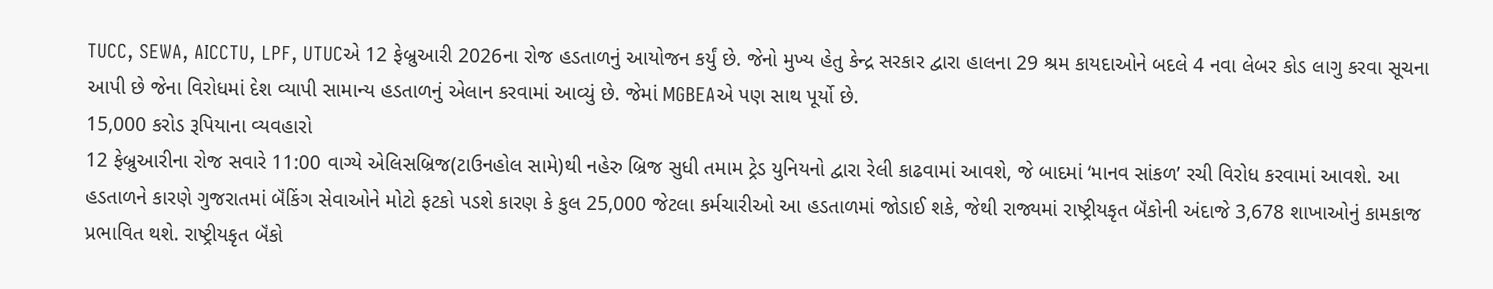TUCC, SEWA, AICCTU, LPF, UTUCએ 12 ફેબ્રુઆરી 2026ના રોજ હડતાળનું આયોજન કર્યું છે. જેનો મુખ્ય હેતુ કેન્દ્ર સરકાર દ્વારા હાલના 29 શ્રમ કાયદાઓને બદલે 4 નવા લેબર કોડ લાગુ કરવા સૂચના આપી છે જેના વિરોધમાં દેશ વ્યાપી સામાન્ય હડતાળનું એલાન કરવામાં આવ્યું છે. જેમાં MGBEAએ પણ સાથ પૂર્યો છે.
15,000 કરોડ રૂપિયાના વ્યવહારો
12 ફેબ્રુઆરીના રોજ સવારે 11:00 વાગ્યે એલિસબ્રિજ(ટાઉનહોલ સામે)થી નહેરુ બ્રિજ સુધી તમામ ટ્રેડ યુનિયનો દ્વારા રેલી કાઢવામાં આવશે, જે બાદમાં ‘માનવ સાંકળ’ રચી વિરોધ કરવામાં આવશે. આ હડતાળને કારણે ગુજરાતમાં બૅંકિંગ સેવાઓને મોટો ફટકો પડશે કારણ કે કુલ 25,000 જેટલા કર્મચારીઓ આ હડતાળમાં જોડાઈ શકે, જેથી રાજ્યમાં રાષ્ટ્રીયકૃત બૅંકોની અંદાજે 3,678 શાખાઓનું કામકાજ પ્રભાવિત થશે. રાષ્ટ્રીયકૃત બૅંકો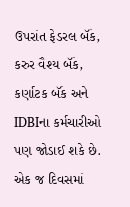ઉપરાંત ફેડરલ બૅંક, કરુર વૈશ્ય બૅંક, કર્ણાટક બૅંક અને IDBIના કર્મચારીઓ પણ જોડાઈ શકે છે. એક જ દિવસમાં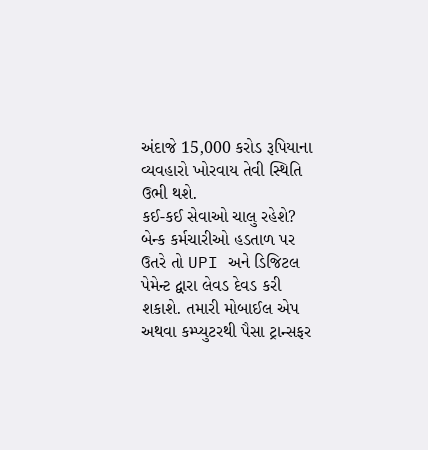અંદાજે 15,000 કરોડ રૂપિયાના વ્યવહારો ખોરવાય તેવી સ્થિતિ ઉભી થશે.
કઈ-કઈ સેવાઓ ચાલુ રહેશે?
બેન્ક કર્મચારીઓ હડતાળ પર ઉતરે તો UPI અને ડિજિટલ પેમેન્ટ દ્વારા લેવડ દેવડ કરી શકાશે. તમારી મોબાઈલ એપ અથવા કમ્પ્યુટરથી પૈસા ટ્રાન્સફર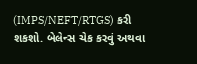(IMPS/NEFT/RTGS) કરી શકશો. બેલેન્સ ચેક કરવું અથવા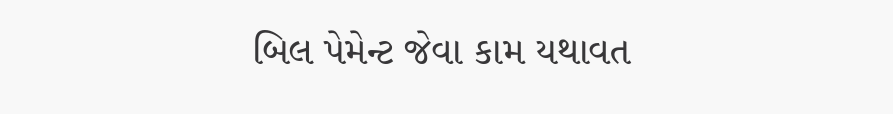બિલ પેમેન્ટ જેવા કામ યથાવત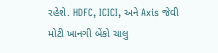રહેશે. HDFC, ICICI, અને Axis જેવી મોટી ખાનગી બેંકો ચાલુ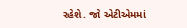રહેશે. જો એટીએમમાં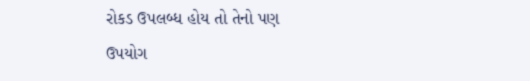રોકડ ઉપલબ્ધ હોય તો તેનો પણ ઉપયોગ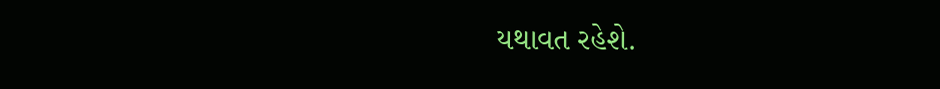યથાવત રહેશે.